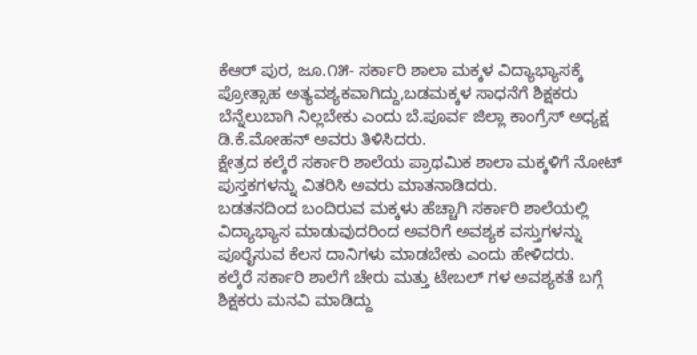ಕೆಆರ್ ಪುರ, ಜೂ.೧೫- ಸರ್ಕಾರಿ ಶಾಲಾ ಮಕ್ಕಳ ವಿದ್ಯಾಭ್ಯಾಸಕ್ಕೆ ಪ್ರೋತ್ಸಾಹ ಅತ್ಯವಶ್ಯಕವಾಗಿದ್ದು,ಬಡಮಕ್ಕಳ ಸಾಧನೆಗೆ ಶಿಕ್ಷಕರು ಬೆನ್ನೆಲುಬಾಗಿ ನಿಲ್ಲಬೇಕು ಎಂದು ಬೆ.ಪೂರ್ವ ಜಿಲ್ಲಾ ಕಾಂಗ್ರೆಸ್ ಅಧ್ಯಕ್ಷ ಡಿ.ಕೆ.ಮೋಹನ್ ಅವರು ತಿಳಿಸಿದರು.
ಕ್ಷೇತ್ರದ ಕಲ್ಕೆರೆ ಸರ್ಕಾರಿ ಶಾಲೆಯ ಪ್ರಾಥಮಿಕ ಶಾಲಾ ಮಕ್ಕಳಿಗೆ ನೋಟ್ ಪುಸ್ತಕಗಳನ್ನು ವಿತರಿಸಿ ಅವರು ಮಾತನಾಡಿದರು.
ಬಡತನದಿಂದ ಬಂದಿರುವ ಮಕ್ಕಳು ಹೆಚ್ಚಾಗಿ ಸರ್ಕಾರಿ ಶಾಲೆಯಲ್ಲಿ ವಿದ್ಯಾಭ್ಯಾಸ ಮಾಡುವುದರಿಂದ ಅವರಿಗೆ ಅವಶ್ಯಕ ವಸ್ತುಗಳನ್ನು ಪೂರೈಸುವ ಕೆಲಸ ದಾನಿಗಳು ಮಾಡಬೇಕು ಎಂದು ಹೇಳಿದರು.
ಕಲ್ಕೆರೆ ಸರ್ಕಾರಿ ಶಾಲೆಗೆ ಚೇರು ಮತ್ತು ಟೇಬಲ್ ಗಳ ಅವಶ್ಯಕತೆ ಬಗ್ಗೆ ಶಿಕ್ಷಕರು ಮನವಿ ಮಾಡಿದ್ದು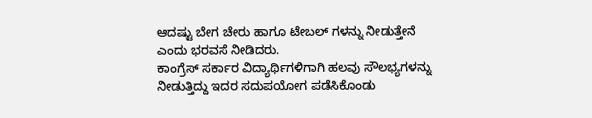ಆದಷ್ಟು ಬೇಗ ಚೇರು ಹಾಗೂ ಟೇಬಲ್ ಗಳನ್ನು ನೀಡುತ್ತೇನೆ ಎಂದು ಭರವಸೆ ನೀಡಿದರು.
ಕಾಂಗ್ರೆಸ್ ಸರ್ಕಾರ ವಿದ್ಯಾರ್ಥಿಗಳಿಗಾಗಿ ಹಲವು ಸೌಲಭ್ಯಗಳನ್ನು ನೀಡುತ್ತಿದ್ದು ಇದರ ಸದುಪಯೋಗ ಪಡೆಸಿಕೊಂಡು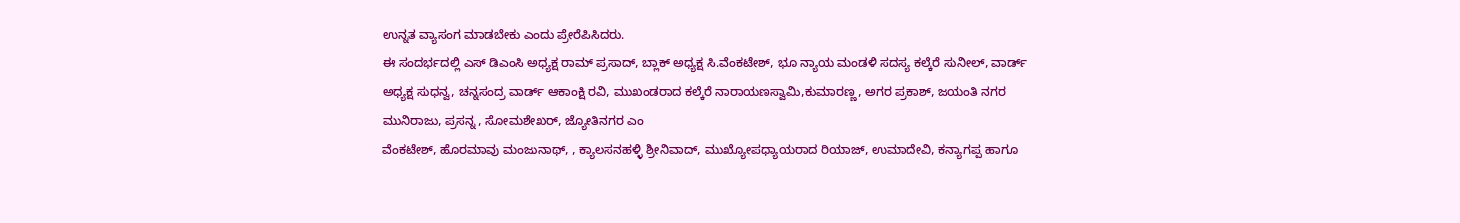ಉನ್ನತ ವ್ಯಾಸಂಗ ಮಾಡಬೇಕು ಎಂದು ಪ್ರೇರೆಪಿಸಿದರು.
ಈ ಸಂದರ್ಭದಲ್ಲಿ ಎಸ್ ಡಿಎಂಸಿ ಅಧ್ಯಕ್ಷ ರಾಮ್ ಪ್ರಸಾದ್, ಬ್ಲಾಕ್ ಅಧ್ಯಕ್ಷ ಸಿ.ವೆಂಕಟೇಶ್, ಭೂ ನ್ಯಾಯ ಮಂಡಳಿ ಸದಸ್ಯ ಕಲ್ಕೆರೆ ಸುನೀಲ್, ವಾರ್ಡ್ ಅಧ್ಯಕ್ಷ ಸುಧನ್ವ, ಚನ್ನಸಂದ್ರ ವಾರ್ಡ್ ಆಕಾಂಕ್ಷಿ ರವಿ, ಮುಖಂಡರಾದ ಕಲ್ಕೆರೆ ನಾರಾಯಣಸ್ವಾಮಿ,ಕುಮಾರಣ್ಣ, ಅಗರ ಪ್ರಕಾಶ್, ಜಯಂತಿ ನಗರ ಮುನಿರಾಜು, ಪ್ರಸನ್ನ , ಸೋಮಶೇಖರ್, ಜ್ಯೋತಿನಗರ ಎಂ
ವೆಂಕಟೇಶ್, ಹೊರಮಾವು ಮಂಜುನಾಥ್, , ಕ್ಯಾಲಸನಹಳ್ಳಿ ಶ್ರೀನಿವಾದ್, ಮುಖ್ಯೋಪಧ್ಯಾಯರಾದ ರಿಯಾಜ್, ಉಮಾದೇವಿ, ಕನ್ಯಾಗಪ್ಪ ಹಾಗೂ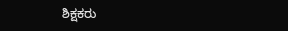ಶಿಕ್ಷಕರು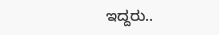ಇದ್ದರು..